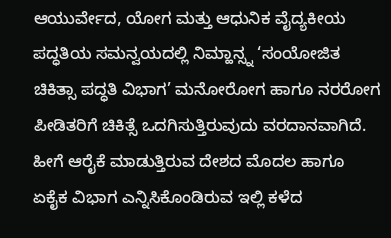ಆಯುರ್ವೇದ, ಯೋಗ ಮತ್ತು ಆಧುನಿಕ ವೈದ್ಯಕೀಯ ಪದ್ಧತಿಯ ಸಮನ್ವಯದಲ್ಲಿ ನಿಮ್ಹಾನ್ಸ್ನ ‘ಸಂಯೋಜಿತ ಚಿಕಿತ್ಸಾ ಪದ್ಧತಿ ವಿಭಾಗ’ ಮನೋರೋಗ ಹಾಗೂ ನರರೋಗ ಪೀಡಿತರಿಗೆ ಚಿಕಿತ್ಸೆ ಒದಗಿಸುತ್ತಿರುವುದು ವರದಾನವಾಗಿದೆ. ಹೀಗೆ ಆರೈಕೆ ಮಾಡುತ್ತಿರುವ ದೇಶದ ಮೊದಲ ಹಾಗೂ ಏಕೈಕ ವಿಭಾಗ ಎನ್ನಿಸಿಕೊಂಡಿರುವ ಇಲ್ಲಿ ಕಳೆದ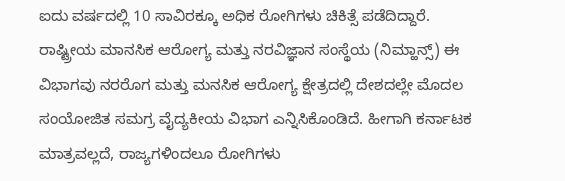ಐದು ವರ್ಷದಲ್ಲಿ 10 ಸಾವಿರಕ್ಕೂ ಅಧಿಕ ರೋಗಿಗಳು ಚಿಕಿತ್ಸೆ ಪಡೆದಿದ್ದಾರೆ.
ರಾಷ್ಟ್ರೀಯ ಮಾನಸಿಕ ಆರೋಗ್ಯ ಮತ್ತು ನರವಿಜ್ಞಾನ ಸಂಸ್ಥೆಯ (ನಿಮ್ಹಾನ್ಸ್) ಈ ವಿಭಾಗವು ನರರೊಗ ಮತ್ತು ಮನಸಿಕ ಆರೋಗ್ಯ ಕ್ಷೇತ್ರದಲ್ಲಿ ದೇಶದಲ್ಲೇ ಮೊದಲ ಸಂಯೋಜಿತ ಸಮಗ್ರ ವೈದ್ಯಕೀಯ ವಿಭಾಗ ಎನ್ನಿಸಿಕೊಂಡಿದೆ. ಹೀಗಾಗಿ ಕರ್ನಾಟಕ ಮಾತ್ರವಲ್ಲದೆ, ರಾಜ್ಯಗಳಿಂದಲೂ ರೋಗಿಗಳು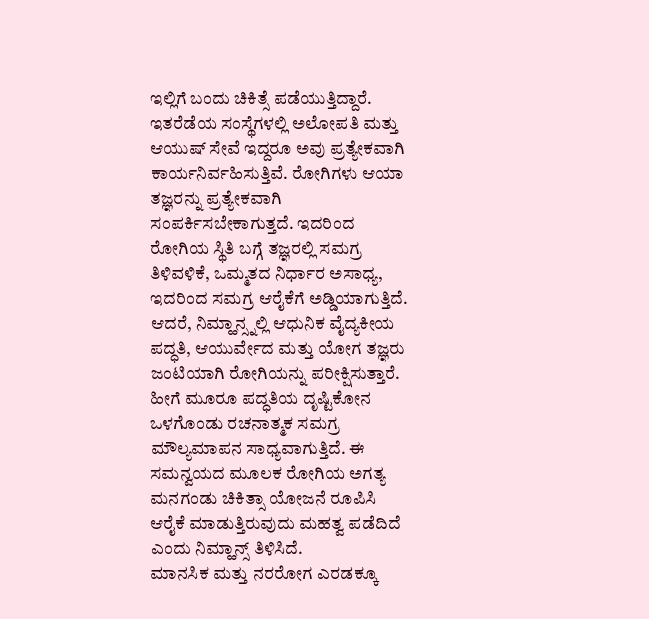ಇಲ್ಲಿಗೆ ಬಂದು ಚಿಕಿತ್ಸೆ ಪಡೆಯುತ್ತಿದ್ದಾರೆ. ಇತರೆಡೆಯ ಸಂಸ್ಥೆಗಳಲ್ಲಿ ಅಲೋಪತಿ ಮತ್ತು ಆಯುಷ್ ಸೇವೆ ಇದ್ದರೂ ಅವು ಪ್ರತ್ಯೇಕವಾಗಿ ಕಾರ್ಯನಿರ್ವಹಿಸುತ್ತಿವೆ. ರೋಗಿಗಳು ಆಯಾ ತಜ್ಞರನ್ನು ಪ್ರತ್ಯೇಕವಾಗಿ ಸಂಪರ್ಕಿಸಬೇಕಾಗುತ್ತದೆ. ಇದರಿಂದ ರೋಗಿಯ ಸ್ಥಿತಿ ಬಗ್ಗೆ ತಜ್ಞರಲ್ಲಿ ಸಮಗ್ರ ತಿಳಿವಳಿಕೆ, ಒಮ್ಮತದ ನಿರ್ಧಾರ ಅಸಾಧ್ಯ, ಇದರಿಂದ ಸಮಗ್ರ ಆರೈಕೆಗೆ ಅಡ್ಡಿಯಾಗುತ್ತಿದೆ.
ಆದರೆ, ನಿಮ್ಹಾನ್ಸ್ನಲ್ಲಿ ಆಧುನಿಕ ವೈದ್ಯಕೀಯ ಪದ್ಧತಿ, ಆಯುರ್ವೇದ ಮತ್ತು ಯೋಗ ತಜ್ಞರು ಜಂಟಿಯಾಗಿ ರೋಗಿಯನ್ನು ಪರೀಕ್ಷಿಸುತ್ತಾರೆ. ಹೀಗೆ ಮೂರೂ ಪದ್ಧತಿಯ ದೃಷ್ಟಿಕೋನ ಒಳಗೊಂಡು ರಚನಾತ್ಮಕ ಸಮಗ್ರ ಮೌಲ್ಯಮಾಪನ ಸಾಧ್ಯವಾಗುತ್ತಿದೆ. ಈ ಸಮನ್ವಯದ ಮೂಲಕ ರೋಗಿಯ ಅಗತ್ಯ ಮನಗಂಡು ಚಿಕಿತ್ಸಾ ಯೋಜನೆ ರೂಪಿಸಿ ಆರೈಕೆ ಮಾಡುತ್ತಿರುವುದು ಮಹತ್ವ ಪಡೆದಿದೆ ಎಂದು ನಿಮ್ಹಾನ್ಸ್ ತಿಳಿಸಿದೆ.
ಮಾನಸಿಕ ಮತ್ತು ನರರೋಗ ಎರಡಕ್ಕೂ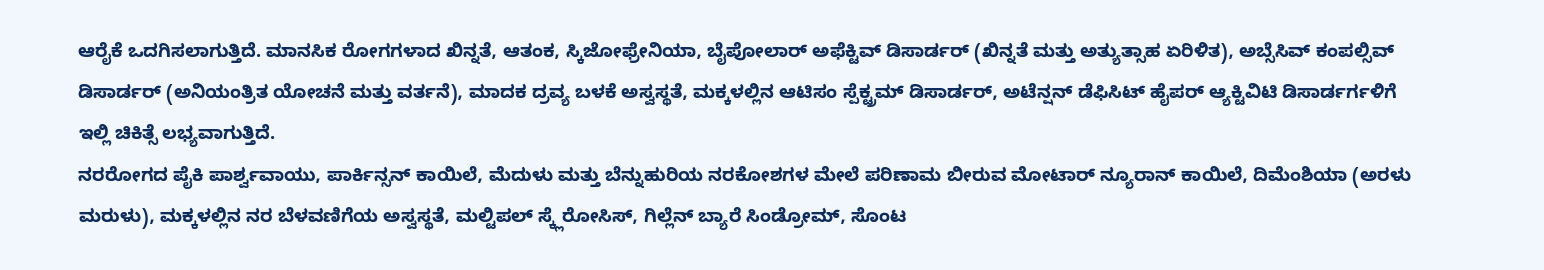ಆರೈಕೆ ಒದಗಿಸಲಾಗುತ್ತಿದೆ. ಮಾನಸಿಕ ರೋಗಗಳಾದ ಖಿನ್ನತೆ, ಆತಂಕ, ಸ್ಕಿಜೋಫ್ರೇನಿಯಾ, ಬೈಪೋಲಾರ್ ಅಫೆಕ್ಟಿವ್ ಡಿಸಾರ್ಡರ್ (ಖಿನ್ನತೆ ಮತ್ತು ಅತ್ಯುತ್ಸಾಹ ಏರಿಳಿತ), ಅಬ್ಸೆಸಿವ್ ಕಂಪಲ್ಸಿವ್ ಡಿಸಾರ್ಡರ್ (ಅನಿಯಂತ್ರಿತ ಯೋಚನೆ ಮತ್ತು ವರ್ತನೆ), ಮಾದಕ ದ್ರವ್ಯ ಬಳಕೆ ಅಸ್ವಸ್ಥತೆ, ಮಕ್ಕಳಲ್ಲಿನ ಆಟಿಸಂ ಸ್ಪೆಕ್ಟ್ರಮ್ ಡಿಸಾರ್ಡರ್, ಅಟೆನ್ಷನ್ ಡೆಫಿಸಿಟ್ ಹೈಪರ್ ಆ್ಯಕ್ಟಿವಿಟಿ ಡಿಸಾರ್ಡರ್ಗಳಿಗೆ ಇಲ್ಲಿ ಚಿಕಿತ್ಸೆ ಲಭ್ಯವಾಗುತ್ತಿದೆ.
ನರರೋಗದ ಪೈಕಿ ಪಾರ್ಶ್ವವಾಯು, ಪಾರ್ಕಿನ್ಸನ್ ಕಾಯಿಲೆ, ಮೆದುಳು ಮತ್ತು ಬೆನ್ನುಹುರಿಯ ನರಕೋಶಗಳ ಮೇಲೆ ಪರಿಣಾಮ ಬೀರುವ ಮೋಟಾರ್ ನ್ಯೂರಾನ್ ಕಾಯಿಲೆ, ದಿಮೆಂಶಿಯಾ (ಅರಳು ಮರುಳು), ಮಕ್ಕಳಲ್ಲಿನ ನರ ಬೆಳವಣಿಗೆಯ ಅಸ್ವಸ್ಥತೆ, ಮಲ್ಟಿಪಲ್ ಸ್ಕ್ಲೆರೋಸಿಸ್, ಗಿಲ್ಲೆನ್ ಬ್ಯಾರೆ ಸಿಂಡ್ರೋಮ್, ಸೊಂಟ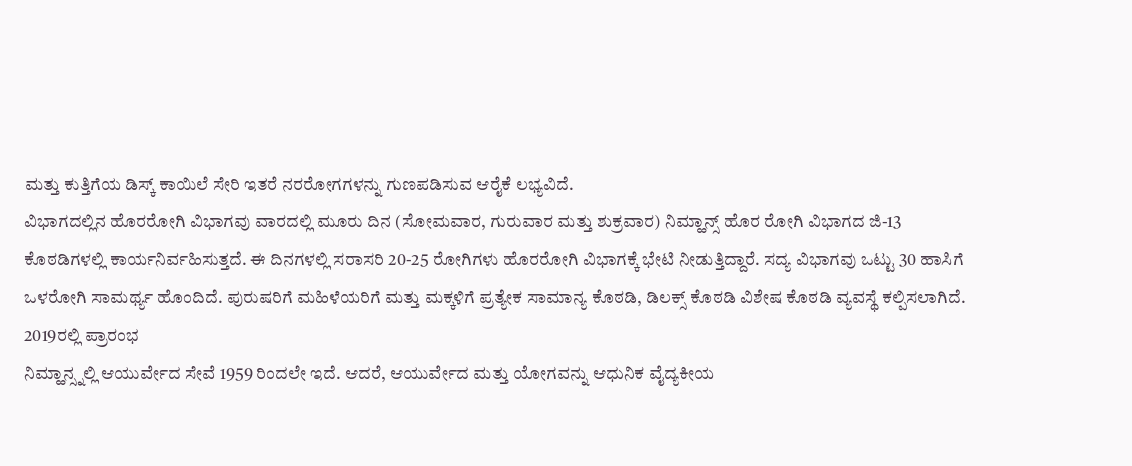ಮತ್ತು ಕುತ್ತಿಗೆಯ ಡಿಸ್ಕ್ ಕಾಯಿಲೆ ಸೇರಿ ಇತರೆ ನರರೋಗಗಳನ್ನು ಗುಣಪಡಿಸುವ ಆರೈಕೆ ಲಭ್ಯವಿದೆ.
ವಿಭಾಗದಲ್ಲಿನ ಹೊರರೋಗಿ ವಿಭಾಗವು ವಾರದಲ್ಲಿ ಮೂರು ದಿನ (ಸೋಮವಾರ, ಗುರುವಾರ ಮತ್ತು ಶುಕ್ರವಾರ) ನಿಮ್ಹಾನ್ಸ್ ಹೊರ ರೋಗಿ ವಿಭಾಗದ ಜಿ-13 ಕೊಠಡಿಗಳಲ್ಲಿ ಕಾರ್ಯನಿರ್ವಹಿಸುತ್ತದೆ. ಈ ದಿನಗಳಲ್ಲಿ ಸರಾಸರಿ 20-25 ರೋಗಿಗಳು ಹೊರರೋಗಿ ವಿಭಾಗಕ್ಕೆ ಭೇಟಿ ನೀಡುತ್ತಿದ್ದಾರೆ. ಸದ್ಯ ವಿಭಾಗವು ಒಟ್ಟು 30 ಹಾಸಿಗೆ ಒಳರೋಗಿ ಸಾಮರ್ಥ್ಯ ಹೊಂದಿದೆ. ಪುರುಷರಿಗೆ ಮಹಿಳೆಯರಿಗೆ ಮತ್ತು ಮಕ್ಕಳಿಗೆ ಪ್ರತ್ಯೇಕ ಸಾಮಾನ್ಯ ಕೊಠಡಿ, ಡಿಲಕ್ಸ್ ಕೊಠಡಿ ವಿಶೇಷ ಕೊಠಡಿ ವ್ಯವಸ್ಥೆ ಕಲ್ಪಿಸಲಾಗಿದೆ.
2019ರಲ್ಲಿ ಪ್ರಾರಂಭ
ನಿಮ್ಹಾನ್ಸ್ನಲ್ಲಿ ಆಯುರ್ವೇದ ಸೇವೆ 1959 ರಿಂದಲೇ ಇದೆ. ಆದರೆ, ಆಯುರ್ವೇದ ಮತ್ತು ಯೋಗವನ್ನು ಆಧುನಿಕ ವೈದ್ಯಕೀಯ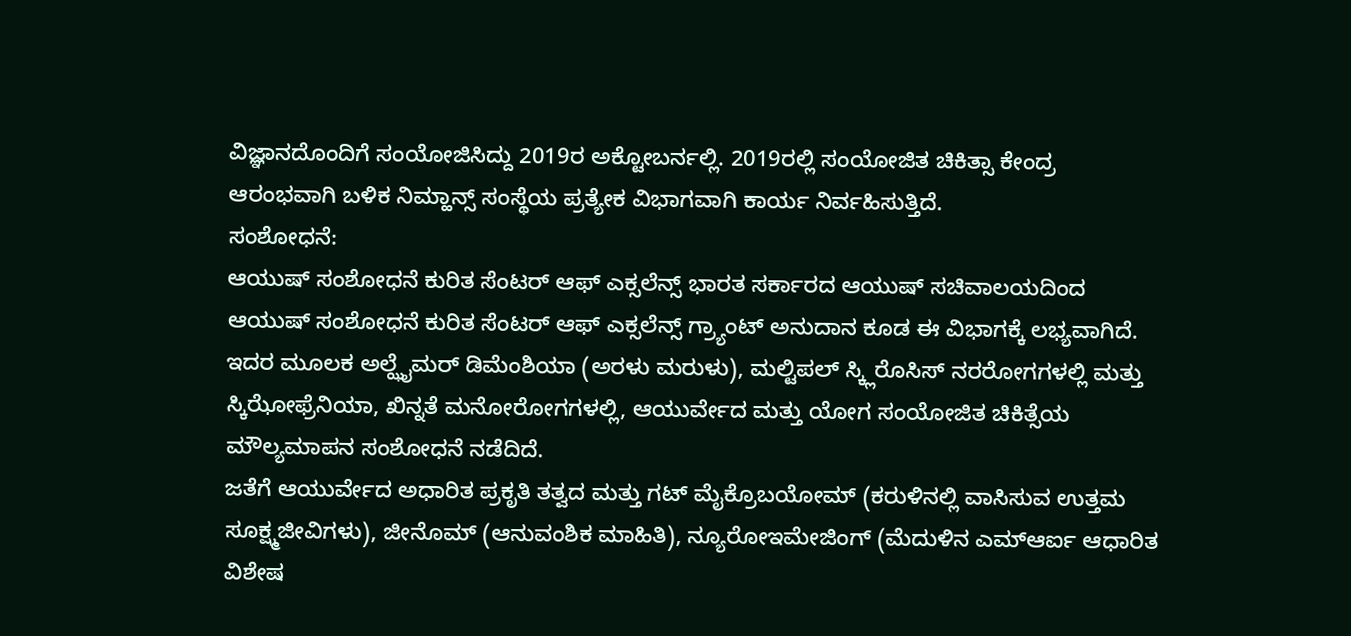ವಿಜ್ಞಾನದೊಂದಿಗೆ ಸಂಯೋಜಿಸಿದ್ದು 2019ರ ಅಕ್ಟೋಬರ್ನಲ್ಲಿ. 2019ರಲ್ಲಿ ಸಂಯೋಜಿತ ಚಿಕಿತ್ಸಾ ಕೇಂದ್ರ ಆರಂಭವಾಗಿ ಬಳಿಕ ನಿಮ್ಹಾನ್ಸ್ ಸಂಸ್ಥೆಯ ಪ್ರತ್ಯೇಕ ವಿಭಾಗವಾಗಿ ಕಾರ್ಯ ನಿರ್ವಹಿಸುತ್ತಿದೆ.
ಸಂಶೋಧನೆ:
ಆಯುಷ್ ಸಂಶೋಧನೆ ಕುರಿತ ಸೆಂಟರ್ ಆಫ್ ಎಕ್ಸಲೆನ್ಸ್ ಭಾರತ ಸರ್ಕಾರದ ಆಯುಷ್ ಸಚಿವಾಲಯದಿಂದ ಆಯುಷ್ ಸಂಶೋಧನೆ ಕುರಿತ ಸೆಂಟರ್ ಆಫ್ ಎಕ್ಸಲೆನ್ಸ್ ಗ್ರ್ಯಾಂಟ್ ಅನುದಾನ ಕೂಡ ಈ ವಿಭಾಗಕ್ಕೆ ಲಭ್ಯವಾಗಿದೆ. ಇದರ ಮೂಲಕ ಅಲ್ಝೈಮರ್ ಡಿಮೆಂಶಿಯಾ (ಅರಳು ಮರುಳು), ಮಲ್ಟಿಪಲ್ ಸ್ಕ್ಲಿರೊಸಿಸ್ ನರರೋಗಗಳಲ್ಲಿ ಮತ್ತು ಸ್ಕಿಝೋಫ್ರೆನಿಯಾ, ಖಿನ್ನತೆ ಮನೋರೋಗಗಳಲ್ಲಿ, ಆಯುರ್ವೇದ ಮತ್ತು ಯೋಗ ಸಂಯೋಜಿತ ಚಿಕಿತ್ಸೆಯ ಮೌಲ್ಯಮಾಪನ ಸಂಶೋಧನೆ ನಡೆದಿದೆ.
ಜತೆಗೆ ಆಯುರ್ವೇದ ಅಧಾರಿತ ಪ್ರಕೃತಿ ತತ್ವದ ಮತ್ತು ಗಟ್ ಮೈಕ್ರೊಬಯೋಮ್ (ಕರುಳಿನಲ್ಲಿ ವಾಸಿಸುವ ಉತ್ತಮ ಸೂಕ್ಷ್ಮಜೀವಿಗಳು), ಜೀನೊಮ್ (ಆನುವಂಶಿಕ ಮಾಹಿತಿ), ನ್ಯೂರೋಇಮೇಜಿಂಗ್ (ಮೆದುಳಿನ ಎಮ್ಆರ್ಐ ಆಧಾರಿತ ವಿಶೇಷ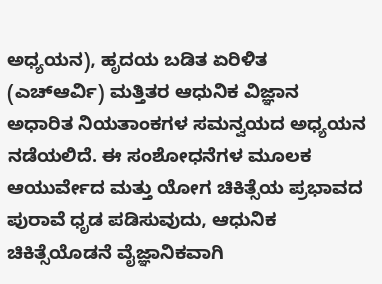ಅಧ್ಯಯನ), ಹೃದಯ ಬಡಿತ ಏರಿಳಿತ (ಎಚ್ಆರ್ವಿ) ಮತ್ತಿತರ ಆಧುನಿಕ ವಿಜ್ಞಾನ ಅಧಾರಿತ ನಿಯತಾಂಕಗಳ ಸಮನ್ವಯದ ಅಧ್ಯಯನ ನಡೆಯಲಿದೆ. ಈ ಸಂಶೋಧನೆಗಳ ಮೂಲಕ ಆಯುರ್ವೇದ ಮತ್ತು ಯೋಗ ಚಿಕಿತ್ಸೆಯ ಪ್ರಭಾವದ ಪುರಾವೆ ಧೃಡ ಪಡಿಸುವುದು, ಆಧುನಿಕ ಚಿಕಿತ್ಸೆಯೊಡನೆ ವೈಜ್ಞಾನಿಕವಾಗಿ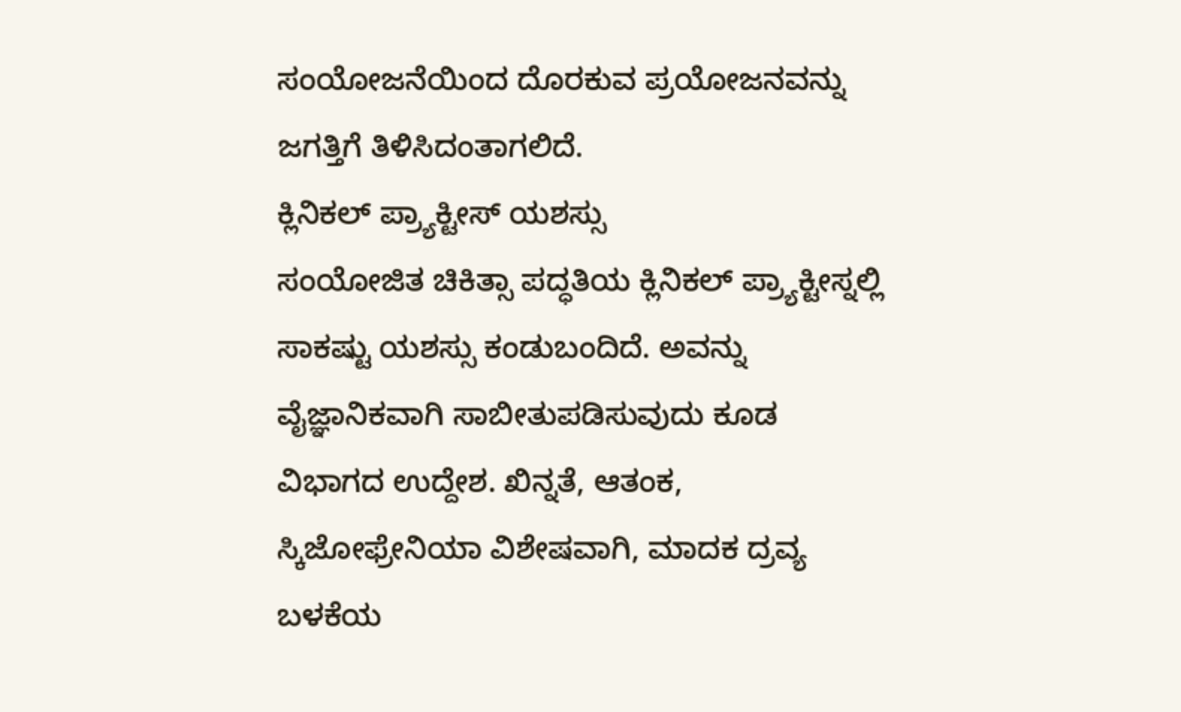ಸಂಯೋಜನೆಯಿಂದ ದೊರಕುವ ಪ್ರಯೋಜನವನ್ನು ಜಗತ್ತಿಗೆ ತಿಳಿಸಿದಂತಾಗಲಿದೆ.
ಕ್ಲಿನಿಕಲ್ ಪ್ರ್ಯಾಕ್ಟೀಸ್ ಯಶಸ್ಸು
ಸಂಯೋಜಿತ ಚಿಕಿತ್ಸಾ ಪದ್ಧತಿಯ ಕ್ಲಿನಿಕಲ್ ಪ್ರ್ಯಾಕ್ಟೀಸ್ನಲ್ಲಿ ಸಾಕಷ್ಟು ಯಶಸ್ಸು ಕಂಡುಬಂದಿದೆ. ಅವನ್ನು ವೈಜ್ಞಾನಿಕವಾಗಿ ಸಾಬೀತುಪಡಿಸುವುದು ಕೂಡ ವಿಭಾಗದ ಉದ್ದೇಶ. ಖಿನ್ನತೆ, ಆತಂಕ, ಸ್ಕಿಜೋಫ್ರೇನಿಯಾ ವಿಶೇಷವಾಗಿ, ಮಾದಕ ದ್ರವ್ಯ ಬಳಕೆಯ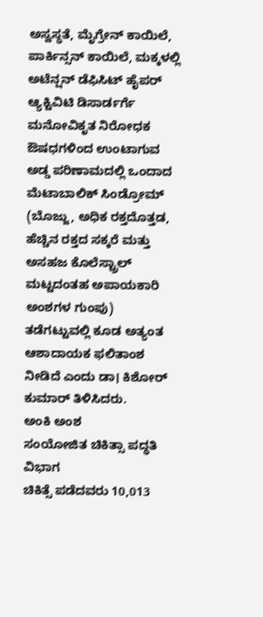ಅಸ್ವಸ್ಥತೆ, ಮೈಗ್ರೇನ್ ಕಾಯಿಲೆ, ಪಾರ್ಕಿನ್ಸನ್ ಕಾಯಿಲೆ, ಮಕ್ಕಳಲ್ಲಿ ಅಟೆನ್ಷನ್ ಡೆಫಿಸಿಟ್ ಹೈಪರ್ ಆ್ಯಕ್ಟಿವಿಟಿ ಡಿಸಾರ್ಡರ್ಗೆ ಮನೋವಿಕೃತ ನಿರೋಧಕ ಔಷಧಗಳಿಂದ ಉಂಟಾಗುವ ಅಡ್ಡ ಪರಿಣಾಮದಲ್ಲಿ ಒಂದಾದ ಮೆಟಾಬಾಲಿಕ್ ಸಿಂಡ್ರೋಮ್ (ಬೊಜ್ಜು, ಅಧಿಕ ರಕ್ತದೊತ್ತಡ, ಹೆಚ್ಚಿನ ರಕ್ತದ ಸಕ್ಕರೆ ಮತ್ತು ಅಸಹಜ ಕೊಲೆಸ್ಟ್ರಾಲ್ ಮಟ್ಟದಂತಹ ಅಪಾಯಕಾರಿ ಅಂಶಗಳ ಗುಂಪು) ತಡೆಗಟ್ಟುವಲ್ಲಿ ಕೂಡ ಅತ್ಯಂತ ಆಶಾದಾಯಕ ಫಲಿತಾಂಶ ನೀಡಿದೆ ಎಂದು ಡಾ। ಕಿಶೋರ್ ಕುಮಾರ್ ತಿಳಿಸಿದರು.
ಅಂಕಿ ಅಂಶ
ಸಂಯೋಜಿತ ಚಿಕಿತ್ಸಾ ಪದ್ಧತಿ ವಿಭಾಗ
ಚಿಕಿತ್ಸೆ ಪಡೆದವರು 10,013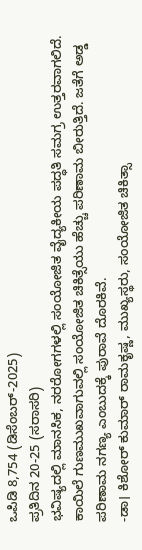ಒಪಿಡಿ 8,754 (ಡಿಸೆಂಬರ್-2025)
ಪ್ರತಿದಿನ 20-25 (ಸರಾಸರಿ)
ಭವಿಷ್ಯದಲ್ಲಿ ಮಾನಸಿಕ, ನರರೋಗಗಳಲ್ಲಿ ಸಂಯೋಜಿತ ವೈದ್ಯಕೀಯ ಪದ್ಧತಿ ಸಮಗ್ರ ಉತ್ತರವಾಗಲಿದೆ. ಕಾಯಿಲೆ ಗುಣಮುಖವಾಗುವಲ್ಲಿ ಸಂಯೋಜಿತ ಚಿಕಿತ್ಸೆಯು ಹೆಚ್ಚು ಪರಿಣಾಮ ಬೀರುತ್ತಿದೆ. ಜತೆಗೆ ಅಡ್ಡ ಪರಿಣಾಮ ನಗಣ್ಯ ಎಂಬುದಕ್ಕೆ ಪುರಾವೆ ದೊರಕಿವೆ.
-ಡಾ। ಕಿಶೋರ್ ಕುಮಾರ್ ರಾಮಕೃಷ್ಣ, ಮುಖ್ಯಸ್ಥರು, ಸಂಯೋಜಿತ ಚಿಕಿತ್ಸಾ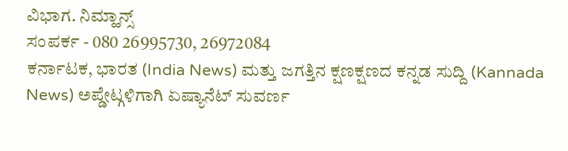ವಿಭಾಗ. ನಿಮ್ಹಾನ್ಸ್
ಸಂಪರ್ಕ - 080 26995730, 26972084
ಕರ್ನಾಟಕ, ಭಾರತ (India News) ಮತ್ತು ಜಗತ್ತಿನ ಕ್ಷಣಕ್ಷಣದ ಕನ್ನಡ ಸುದ್ದಿ (Kannada News) ಅಪ್ಡೇಟ್ಗಳಿಗಾಗಿ ಏಷ್ಯಾನೆಟ್ ಸುವರ್ಣ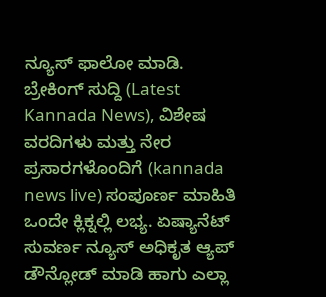ನ್ಯೂಸ್ ಫಾಲೋ ಮಾಡಿ. ಬ್ರೇಕಿಂಗ್ ಸುದ್ದಿ (Latest Kannada News), ವಿಶೇಷ ವರದಿಗಳು ಮತ್ತು ನೇರ ಪ್ರಸಾರಗಳೊಂದಿಗೆ (kannada news live) ಸಂಪೂರ್ಣ ಮಾಹಿತಿ ಒಂದೇ ಕ್ಲಿಕ್ನಲ್ಲಿ ಲಭ್ಯ. ಏಷ್ಯಾನೆಟ್ ಸುವರ್ಣ ನ್ಯೂಸ್ ಅಧಿಕೃತ ಆ್ಯಪ್ ಡೌನ್ಲೋಡ್ ಮಾಡಿ ಹಾಗು ಎಲ್ಲಾ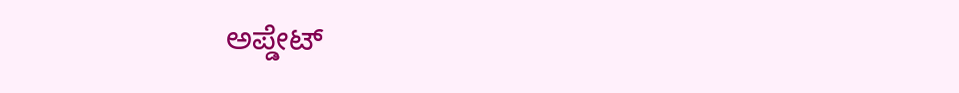ಅಪ್ಡೇಟ್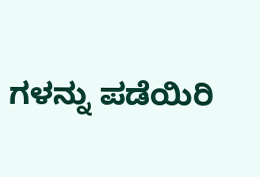ಗಳನ್ನು ಪಡೆಯಿರಿ